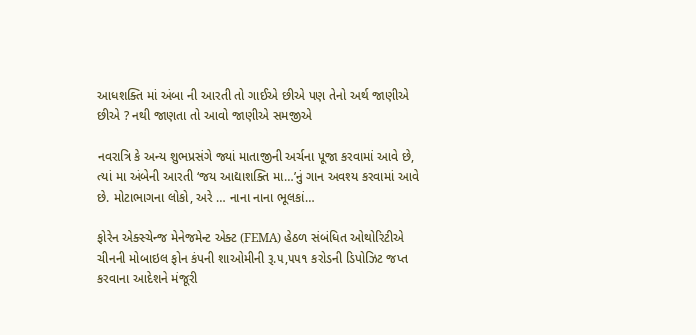આધશક્તિ માં અંબા ની આરતી તો ગાઈએ છીએ પણ તેનો અર્થ જાણીએ છીએ ? નથી જાણતા તો આવો જાણીએ સમજીએ

નવરાત્રિ કે અન્ય શુભપ્રસંગે જ્યાં માતાજીની અર્ચના પૂજા કરવામાં આવે છે, ત્યાં મા અંબેની આરતી ‘જય આદ્યાશક્તિ મા…’નું ગાન અવશ્ય કરવામાં આવે છે. મોટાભાગના લોકો, અરે … નાના નાના ભૂલકાં…

ફોરેન એક્સ્ચેન્જ મેનેજમેન્ટ એક્ટ (FEMA) હેઠળ સંબંધિત ઓથોરિટીએ ચીનની મોબાઇલ ફોન કંપની શાઓમીની રૂ.૫,૫૫૧ કરોડની ડિપોઝિટ જપ્ત કરવાના આદેશને મંજૂરી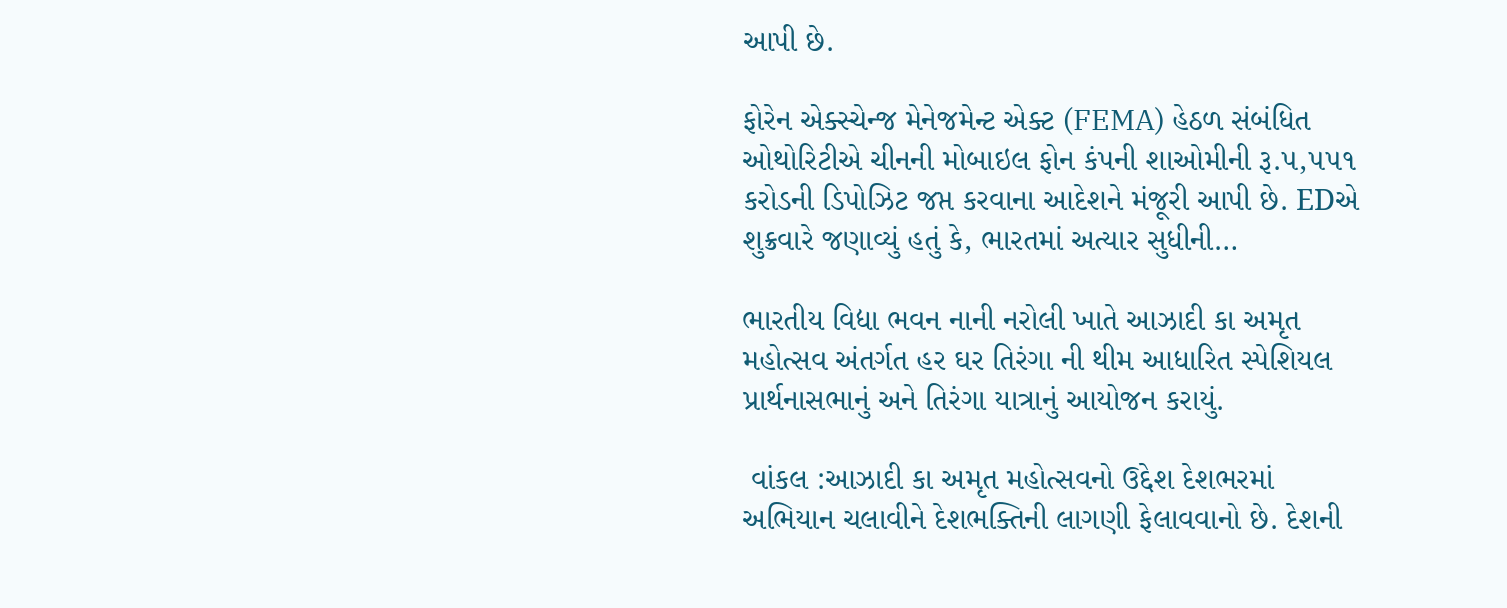આપી છે.

ફોરેન એક્સ્ચેન્જ મેનેજમેન્ટ એક્ટ (FEMA) હેઠળ સંબંધિત ઓથોરિટીએ ચીનની મોબાઇલ ફોન કંપની શાઓમીની રૂ.૫,૫૫૧ કરોડની ડિપોઝિટ જપ્ત કરવાના આદેશને મંજૂરી આપી છે. EDએ શુક્રવારે જણાવ્યું હતું કે, ભારતમાં અત્યાર સુધીની…

ભારતીય વિદ્યા ભવન નાની નરોલી ખાતે આઝાદી કા અમૃત મહોત્સવ અંતર્ગત હર ઘર તિરંગા ની થીમ આધારિત સ્પેશિયલ પ્રાર્થનાસભાનું અને તિરંગા યાત્રાનું આયોજન કરાયું.

 વાંકલ :આઝાદી કા અમૃત મહોત્સવનો ઉદ્દેશ દેશભરમાં અભિયાન ચલાવીને દેશભક્તિની લાગણી ફેલાવવાનો છે. દેશની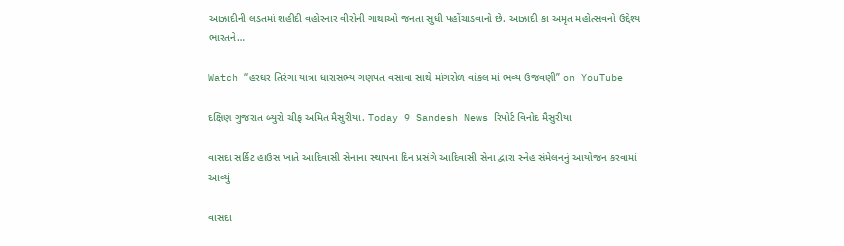આઝાદીની લડતમાં શહીદી વહોરનાર વીરોની ગાથાઓ જનતા સુધી પહોંચાડવાનો છે. આઝાદી કા અમૃત મહોત્સવનો ઉદ્દેશ્ય ભારતને…

Watch “હરઘર તિરંગા યાત્રા ધારાસભ્ય ગણપત વસાવા સાથે માંગરોળ વાંકલ માં ભવ્ય ઉજવણી” on YouTube

દક્ષિણ ગુજરાત બ્યુરો ચીફ અમિત મૈસુરીયા. Today 9 Sandesh News રિપોર્ટ વિનોદ મૈસુરીયા

વાસદા સર્કિટ હાઉસ ખાતે આદિવાસી સેનાના સ્થાપના દિન પ્રસંગે આદિવાસી સેના દ્વારા સ્નેહ સંમેલનનું આયોજન કરવામાં આવ્યું

વાસદા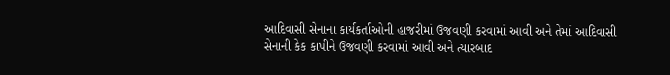આદિવાસી સેનાના કાર્યકર્તાઓની હાજરીમાં ઉજવણી કરવામાં આવી અને તેમાં આદિવાસી સેનાની કેક કાપીને ઉજવણી કરવામાં આવી અને ત્યારબાદ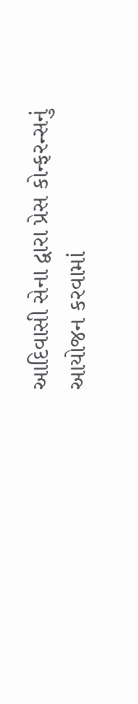આદિવાસી સેના દ્વારા પ્રેસ કોન્ફરન્સનું આયોજન કરવામાં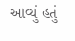આવ્યું હતું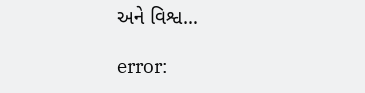અને વિશ્વ…

error: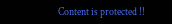Content is protected !!